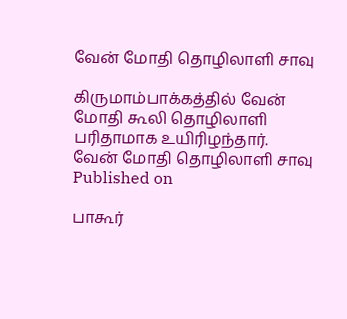வேன் மோதி தொழிலாளி சாவு

கிருமாம்பாக்கத்தில் வேன் மோதி கூலி தொழிலாளி பரிதாமாக உயிரிழந்தார்.
வேன் மோதி தொழிலாளி சாவு
Published on

பாகூர்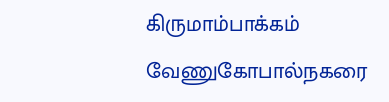கிருமாம்பாக்கம் வேணுகோபால்நகரை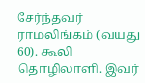சேர்ந்தவர் ராமலிங்கம் (வயது 60). கூலி தொழிலாளி. இவர்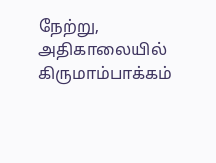நேற்று, அதிகாலையில் கிருமாம்பாக்கம்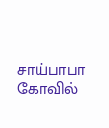சாய்பாபா கோவில்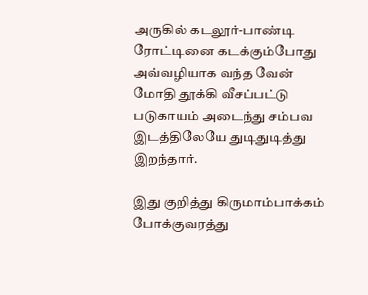அருகில் கடலூர்-பாண்டி ரோட்டினை கடக்கும்போது அவ்வழியாக வந்த வேன் மோதி தூக்கி வீசப்பட்டு படுகாயம் அடைந்து சம்பவ இடத்திலேயே துடிதுடித்து இறந்தார்.

இது குறித்து கிருமாம்பாக்கம் போக்குவரத்து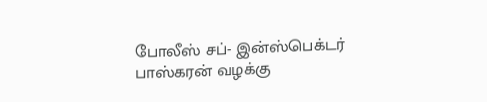போலீஸ் சப்- இன்ஸ்பெக்டர் பாஸ்கரன் வழக்கு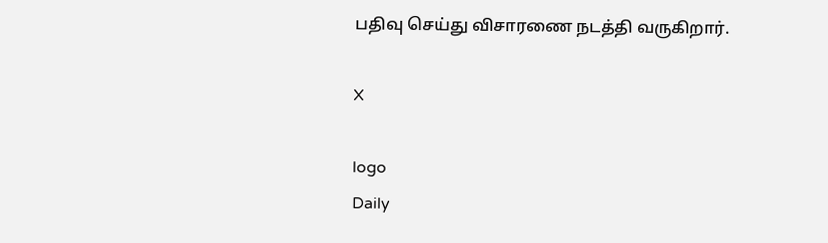பதிவு செய்து விசாரணை நடத்தி வருகிறார்.

X

logo
Daily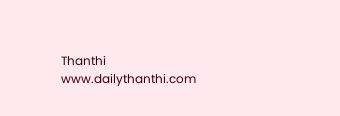Thanthi
www.dailythanthi.com